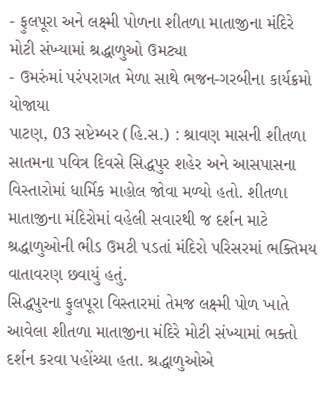- ફુલપૂરા અને લક્ષ્મી પોળના શીતળા માતાજીના મંદિરે મોટી સંખ્યામાં શ્રદ્ધાળુઓ ઉમટ્યા
- ઉમરુંમાં પરંપરાગત મેળા સાથે ભજન-ગરબીના કાર્યક્રમો યોજાયા
પાટણ, 03 સપ્ટેમ્બર (હિ.સ.) : શ્રાવણ માસની શીતળા સાતમના પવિત્ર દિવસે સિદ્ધપુર શહેર અને આસપાસના વિસ્તારોમાં ધાર્મિક માહોલ જોવા મળ્યો હતો. શીતળા માતાજીના મંદિરોમાં વહેલી સવારથી જ દર્શન માટે શ્રદ્ધાળુઓની ભીડ ઉમટી પડતાં મંદિરો પરિસરમાં ભક્તિમય વાતાવરણ છવાયું હતું.
સિદ્ધપુરના ફુલપૂરા વિસ્તારમાં તેમજ લક્ષ્મી પોળ ખાતે આવેલા શીતળા માતાજીના મંદિરે મોટી સંખ્યામાં ભક્તો દર્શન કરવા પહોંચ્યા હતા. શ્રદ્ધાળુઓએ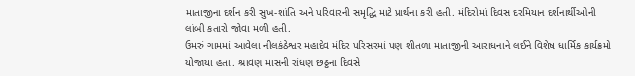માતાજીના દર્શન કરી સુખ-શાંતિ અને પરિવારની સમૃદ્ધિ માટે પ્રાર્થના કરી હતી. મંદિરોમાં દિવસ દરમિયાન દર્શનાર્થીઓની લાંબી કતારો જોવા મળી હતી.
ઉમરું ગામમાં આવેલા નીલકંઠેશ્વર મહાદેવ મંદિર પરિસરમાં પણ શીતળા માતાજીની આરાધનાને લઈને વિશેષ ધાર્મિક કાર્યક્રમો યોજાયા હતા. શ્રાવણ માસની રાંધણ છઠ્ઠના દિવસે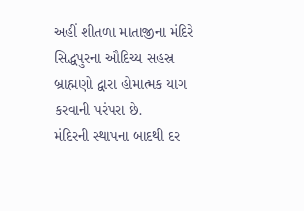અહીં શીતળા માતાજીના મંદિરે સિદ્ધપુરના ઔદિચ્ય સહસ્ર બ્રાહ્મણો દ્વારા હોમાત્મક યાગ કરવાની પરંપરા છે.
મંદિરની સ્થાપના બાદથી દર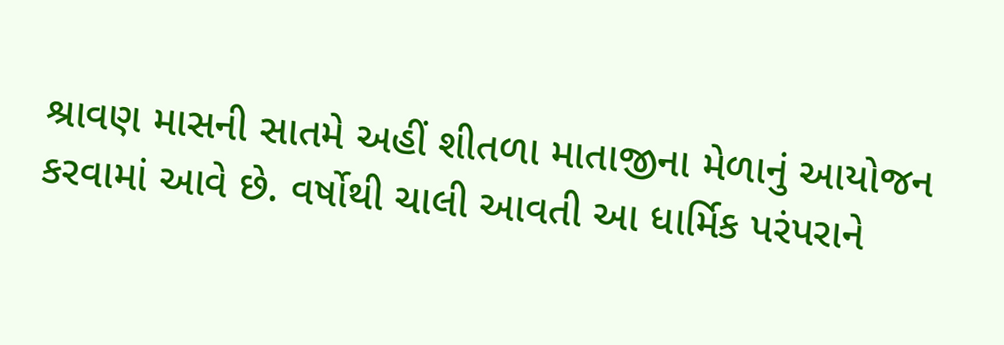શ્રાવણ માસની સાતમે અહીં શીતળા માતાજીના મેળાનું આયોજન કરવામાં આવે છે. વર્ષોથી ચાલી આવતી આ ધાર્મિક પરંપરાને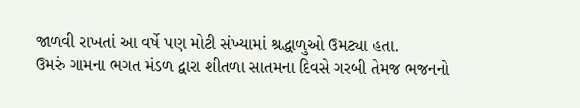જાળવી રાખતાં આ વર્ષે પણ મોટી સંખ્યામાં શ્રદ્ધાળુઓ ઉમટ્યા હતા.
ઉમરું ગામના ભગત મંડળ દ્વારા શીતળા સાતમના દિવસે ગરબી તેમજ ભજનનો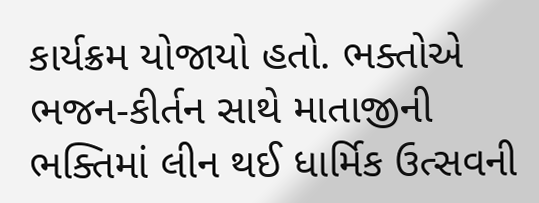કાર્યક્રમ યોજાયો હતો. ભક્તોએ ભજન-કીર્તન સાથે માતાજીની ભક્તિમાં લીન થઈ ધાર્મિક ઉત્સવની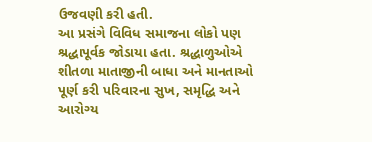ઉજવણી કરી હતી.
આ પ્રસંગે વિવિધ સમાજના લોકો પણ શ્રદ્ધાપૂર્વક જોડાયા હતા. શ્રદ્ધાળુઓએ શીતળા માતાજીની બાધા અને માનતાઓ પૂર્ણ કરી પરિવારના સુખ, સમૃદ્ધિ અને આરોગ્ય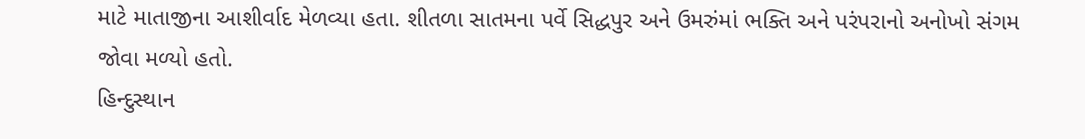માટે માતાજીના આશીર્વાદ મેળવ્યા હતા. શીતળા સાતમના પર્વે સિદ્ધપુર અને ઉમરુંમાં ભક્તિ અને પરંપરાનો અનોખો સંગમ જોવા મળ્યો હતો.
હિન્દુસ્થાન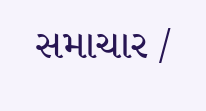સમાચાર /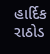હાર્દિક રાઠોડ